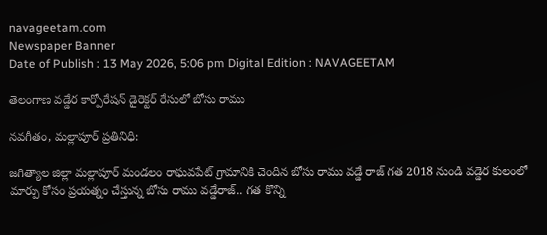navageetam.com
Newspaper Banner
Date of Publish : 13 May 2026, 5:06 pm Digital Edition : NAVAGEETAM

తెలంగాణ వడ్డేర కార్పోరేషన్ డైరెక్టర్ రేసులో బోసు రాము

నవగీతం, మల్లాపూర్ ప్రతినిధి:

జగిత్యాల జిల్లా మల్లాపూర్ మండలం రాఘవపేట్ గ్రామానికి చెందిన బోసు రాము వడ్డే రాజ్ గత 2018 నుండి వడ్డెర కులంలో మార్పు కోసం ప్రయత్నం చేస్తున్న బోసు రాము వడ్డేరాజ్.. గత కొన్ని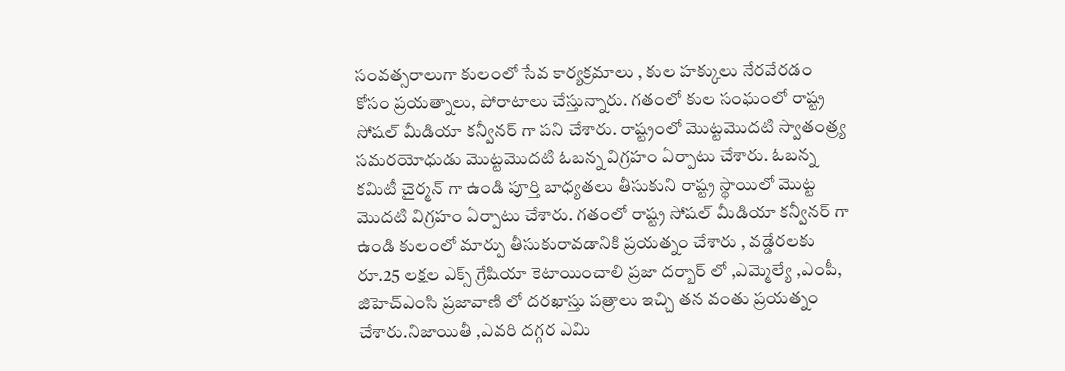సంవత్సరాలుగా కులంలో సేవ కార్యక్రమాలు , కుల హక్కులు నేరవేరడం కోసం ప్రయత్నాలు, పోరాటాలు చేస్తున్నారు. గతంలో కుల సంఘంలో రాష్ట్ర సోషల్ మీడియా కన్వీనర్ గా పని చేశారు. రాష్ట్రంలో మొట్టమొదటి స్వాతంత్ర్య సమరయోధుడు మొట్టమొదటి ఓబన్న విగ్రహం ఏర్పాటు చేశారు. ఓబన్న కమిటీ చైర్మన్ గా ఉండి పూర్తి బాధ్యతలు తీసుకుని రాష్ట్ర స్థాయిలో మొట్ట మొదటి విగ్రహం ఏర్పాటు చేశారు. గతంలో రాష్ట్ర సోషల్ మీడియా కన్వీనర్ గా ఉండి కులంలో మార్పు తీసుకురావడానికి ప్రయత్నం చేశారు , వడ్డేరలకు రూ.25 లక్షల ఎక్స్ గ్రేషియా కెటాయించాలి ప్రజా దర్బార్ లో ,ఎమ్మెల్యే ,ఎంపీ, జిహెచ్ఎంసి ప్రజావాణి లో దరఖాస్తు పత్రాలు ఇచ్చి తన వంతు ప్రయత్నం చేశారు.నిజాయితీ ,ఎవరి దగ్గర ఎమి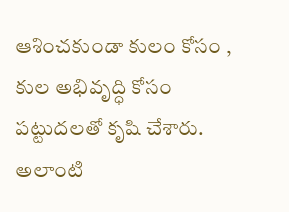ఆశించకుండా కులం కోసం , కుల అభివృద్ధి కోసం పట్టుదలతో కృషి చేశారు. అలాంటి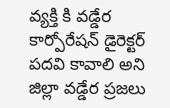వ్యక్తి కి వడ్డేర కార్పోరేషన్ డైరెక్టర్ పదవి కావాలి అని జిల్లా వడ్డేర ప్రజలు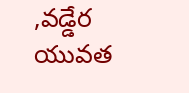,వడ్డేర యువత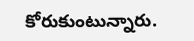కోరుకుంటున్నారు.